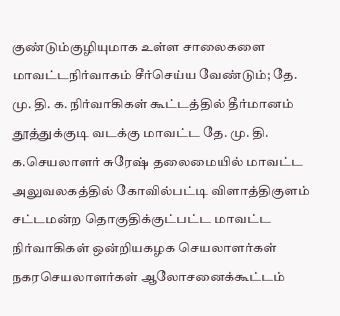குண்டும்குழியுமாக உள்ள சாலைகளை மாவட்டநிர்வாகம் சீர்செய்ய வேண்டும்; தே. மு. தி. க. நிர்வாகிகள் கூட்டத்தில் தீர்மானம்
தூத்துக்குடி வடக்கு மாவட்ட தே. மு. தி. க.செயலாளர் சுரேஷ் தலைமையில் மாவட்ட அலுவலகத்தில் கோவில்பட்டி விளாத்திகுளம் சட்டமன்ற தொகுதிக்குட்பட்ட மாவட்ட நிர்வாகிகள் ஒன்றியகழக செயலாளர்கள் நகரசெயலாளர்கள் ஆலோசனைக்கூட்டம்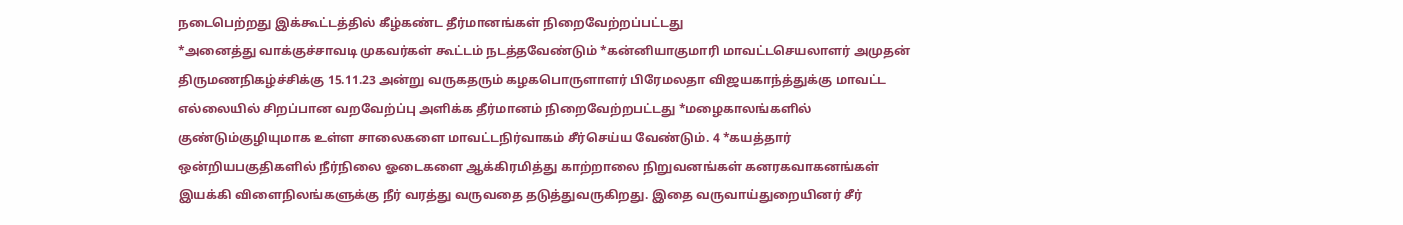நடைபெற்றது இக்கூட்டத்தில் கீழ்கண்ட தீர்மானங்கள் நிறைவேற்றப்பட்டது
*அனைத்து வாக்குச்சாவடி முகவர்கள் கூட்டம் நடத்தவேண்டும் *கன்னியாகுமாரி மாவட்டசெயலாளர் அமுதன் திருமணநிகழ்ச்சிக்கு 15.11.23 அன்று வருகதரும் கழகபொருளாளர் பிரேமலதா விஜயகாந்த்துக்கு மாவட்ட எல்லையில் சிறப்பான வறவேற்ப்பு அளிக்க தீர்மானம் நிறைவேற்றபட்டது *மழைகாலங்களில் குண்டும்குழியுமாக உள்ள சாலைகளை மாவட்டநிர்வாகம் சீர்செய்ய வேண்டும். 4 *கயத்தார் ஒன்றியபகுதிகளில் நீர்நிலை ஓடைகளை ஆக்கிரமித்து காற்றாலை நிறுவனங்கள் கனரகவாகனங்கள் இயக்கி விளைநிலங்களுக்கு நீர் வரத்து வருவதை தடுத்துவருகிறது. இதை வருவாய்துறையினர் சீர்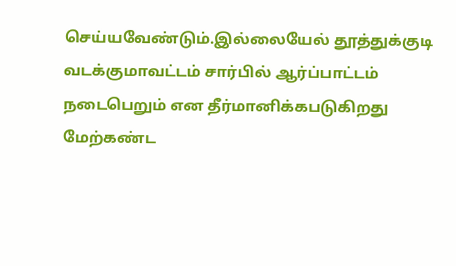செய்யவேண்டும்.இல்லையேல் தூத்துக்குடி வடக்குமாவட்டம் சார்பில் ஆர்ப்பாட்டம் நடைபெறும் என தீர்மானிக்கபடுகிறது
மேற்கண்ட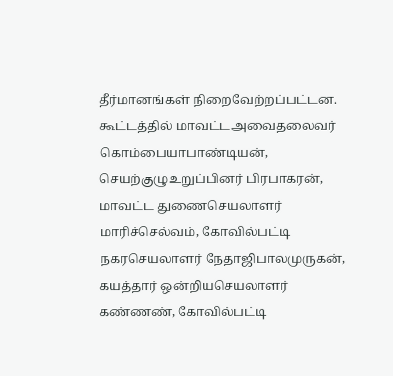தீர்மானங்கள் நிறைவேற்றப்பட்டன.
கூட்டத்தில் மாவட்டஅவைதலைவர் கொம்பையாபாண்டியன், செயற்குழுஉறுப்பினர் பிரபாகரன், மாவட்ட துணைசெயலாளர் மாரிச்செல்வம், கோவில்பட்டி நகரசெயலாளர் நேதாஜிபாலமுருகன், கயத்தார் ஒன்றியசெயலாளர் கண்ணண், கோவில்பட்டி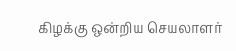கிழக்கு ஒன்றிய செயலாளர்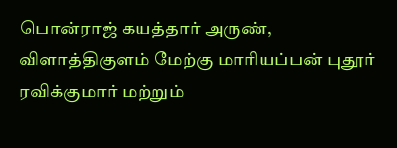பொன்ராஜ் கயத்தார் அருண், விளாத்திகுளம் மேற்கு மாரியப்பன் புதூர் ரவிக்குமார் மற்றும்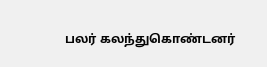பலர் கலந்துகொண்டனர்